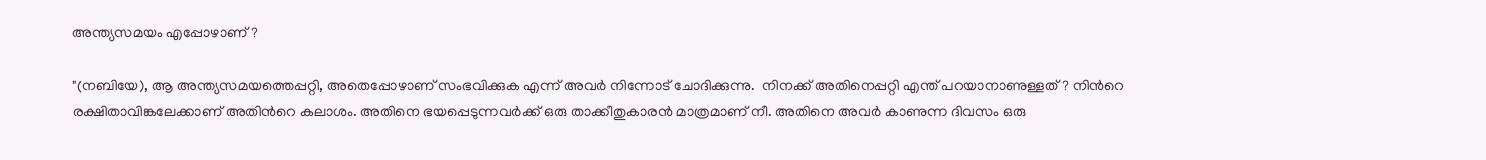അന്ത്യസമയം എപ്പോഴാണ്?

"(നബിയേ), ആ അന്ത്യസമയത്തെപ്പറ്റി, അതെപ്പോഴാണ് സംഭവിക്കുക എന്ന് അവര്‍ നിന്നോട് ചോദിക്കുന്നു.  നിനക്ക് അതിനെപ്പറ്റി എന്ത് പറയാനാണുള്ളത്‌? നിന്‍റെ രക്ഷിതാവിങ്കലേക്കാണ് അതിന്‍റെ കലാശം. അതിനെ ഭയപ്പെടുന്നവര്‍ക്ക് ഒരു താക്കീതുകാരന്‍ മാത്രമാണ് നീ. അതിനെ അവര്‍ കാണുന്ന ദിവസം ഒരു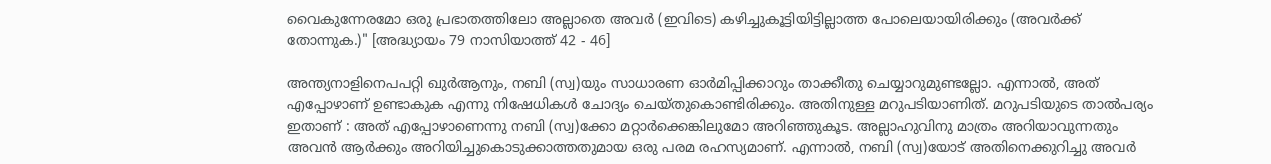വൈകുന്നേരമോ ഒരു പ്രഭാതത്തിലോ അല്ലാതെ അവര്‍ (ഇവിടെ) കഴിച്ചുകൂട്ടിയിട്ടില്ലാത്ത പോലെയായിരിക്കും (അവര്‍ക്ക് തോന്നുക.)" [അദ്ധ്യായം 79 നാസിയാത്ത്‌ 42 - 46]

അന്ത്യനാളിനെപപറ്റി ഖുര്‍ആനും, നബി (സ്വ)യും സാധാരണ ഓര്‍മിപ്പിക്കാറും താക്കീതു ചെയ്യാറുമുണ്ടല്ലോ. എന്നാല്‍, അത് എപ്പോഴാണ് ഉണ്ടാകുക എന്നു നിഷേധികള്‍ ചോദ്യം ചെയ്തുകൊണ്ടിരിക്കും. അതിനുള്ള മറുപടിയാണിത്. മറുപടിയുടെ താല്‍പര്യം ഇതാണ് : അത് എപ്പോഴാണെന്നു നബി (സ്വ)ക്കോ മറ്റാര്‍ക്കെങ്കിലുമോ അറിഞ്ഞുകൂട. അല്ലാഹുവിനു മാത്രം അറിയാവുന്നതും അവന്‍ ആര്‍ക്കും അറിയിച്ചുകൊടുക്കാത്തതുമായ ഒരു പരമ രഹസ്യമാണ്. എന്നാല്‍, നബി (സ്വ)യോട് അതിനെക്കുറിച്ചു അവര്‍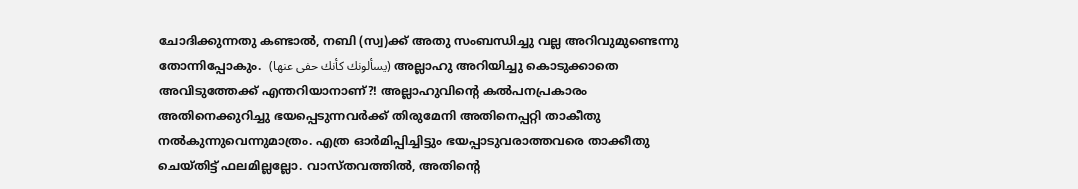ചോദിക്കുന്നതു കണ്ടാല്‍, നബി (സ്വ)ക്ക് അതു സംബന്ധിച്ചു വല്ല അറിവുമുണ്ടെന്നു തോന്നിപ്പോകും.  (يسألونك كأنك حفى عنها) അല്ലാഹു അറിയിച്ചു കൊടുക്കാതെ അവിടുത്തേക്ക്‌ എന്തറിയാനാണ്?! അല്ലാഹുവിന്റെ കല്‍പനപ്രകാരം അതിനെക്കുറിച്ചു ഭയപ്പെടുന്നവര്‍ക്ക് തിരുമേനി അതിനെപ്പറ്റി താകീതു നല്‍കുന്നുവെന്നുമാത്രം. എത്ര ഓര്‍മിപ്പിച്ചിട്ടും ഭയപ്പാടുവരാത്തവരെ താക്കീതു ചെയ്തിട്ട് ഫലമില്ലല്ലോ. വാസ്തവത്തില്‍, അതിന്റെ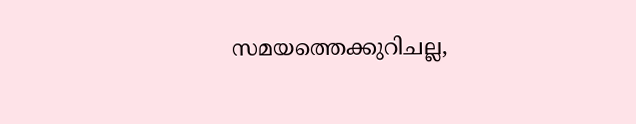സമയത്തെക്കുറിചല്ല,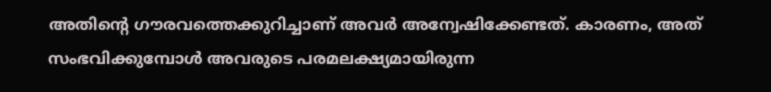അതിന്‍റെ ഗൗരവത്തെക്കുറിച്ചാണ് അവര്‍ അന്വേഷിക്കേണ്ടത്. കാരണം, അത് സംഭവിക്കുമ്പോള്‍ അവരുടെ പരമലക്ഷ്യമായിരുന്ന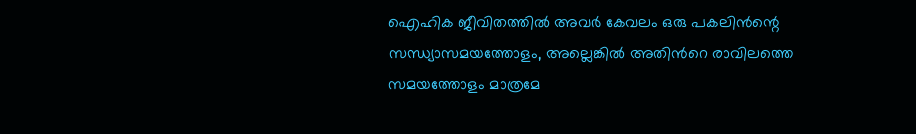ഐഹിക ജീവിതത്തില്‍ അവര്‍ കേവലം ഒരു പകലിന്‍ന്റെ സന്ധ്യാസമയത്തോളം, അല്ലെങ്കില്‍ അതിന്‍റെ രാവിലത്തെ സമയത്തോളം മാത്രമേ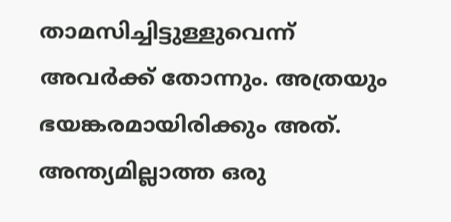താമസിച്ചിട്ടുള്ളുവെന്ന് അവര്‍ക്ക് തോന്നും. അത്രയും ഭയങ്കരമായിരിക്കും അത്. അന്ത്യമില്ലാത്ത ഒരു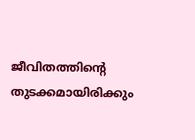ജീവിതത്തിന്റെ തുടക്കമായിരിക്കും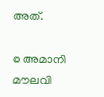അത്.

© അമാനി മൗലവി